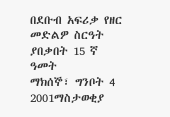በደቡብ አፍሪቃ የዘር መድልዎ ስርዓት ያበቃበት 15 ኛ ዓመት
ማክሰኞ፣ ግንቦት 4 2001ማስታወቂያ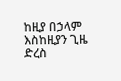ከዚያ በኃላም እስከዚያን ጊዜ ድረስ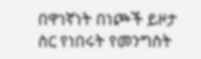በዋነኛነት በነጮች ይዞታ ስር የነበሩት የመንግስት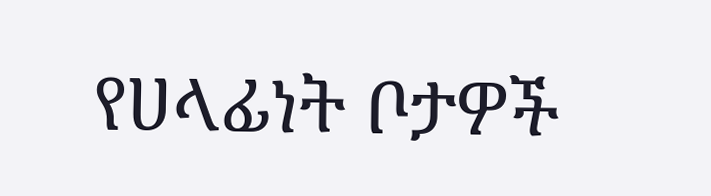የሀላፊነት ቦታዎች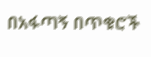በአፋጣኝ በጥቁሮች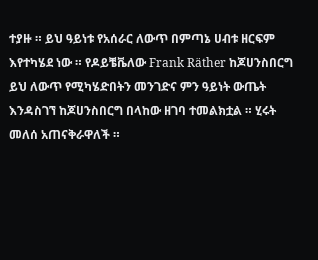ተያዙ ። ይህ ዓይነቱ የአሰራር ለውጥ በምጣኔ ሀብቱ ዘርፍም እየተካሄደ ነው ። የዶይቼቬለው Frank Räther ከጆሀንስበርግ ይህ ለውጥ የሚካሄድበትን መንገድና ምን ዓይነት ውጤት እንዳስገኘ ከጆሀንስበርግ በላከው ዘገባ ተመልክቷል ። ሂሩት መለሰ አጠናቅራዋለች ።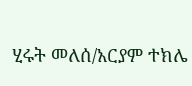ሂሩት መለሰ/አርያም ተክሌ